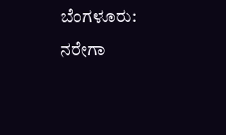ಬೆಂಗಳೂರು: ನರೇಗಾ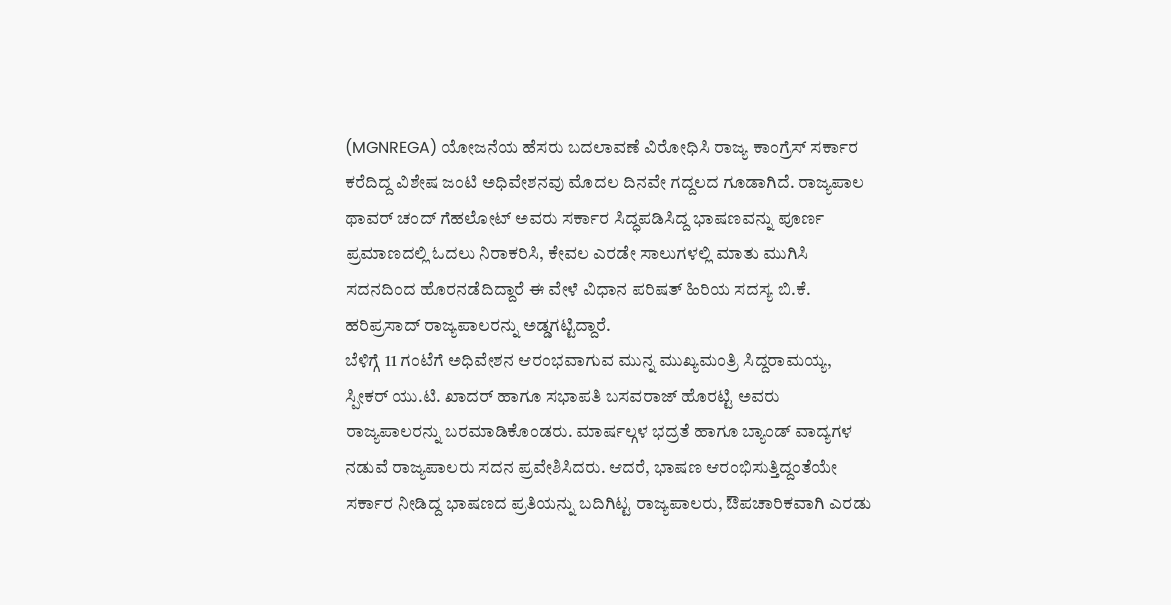(MGNREGA) ಯೋಜನೆಯ ಹೆಸರು ಬದಲಾವಣೆ ವಿರೋಧಿಸಿ ರಾಜ್ಯ ಕಾಂಗ್ರೆಸ್ ಸರ್ಕಾರ ಕರೆದಿದ್ದ ವಿಶೇಷ ಜಂಟಿ ಅಧಿವೇಶನವು ಮೊದಲ ದಿನವೇ ಗದ್ದಲದ ಗೂಡಾಗಿದೆ. ರಾಜ್ಯಪಾಲ ಥಾವರ್ ಚಂದ್ ಗೆಹಲೋಟ್ ಅವರು ಸರ್ಕಾರ ಸಿದ್ಧಪಡಿಸಿದ್ದ ಭಾಷಣವನ್ನು ಪೂರ್ಣ ಪ್ರಮಾಣದಲ್ಲಿ ಓದಲು ನಿರಾಕರಿಸಿ, ಕೇವಲ ಎರಡೇ ಸಾಲುಗಳಲ್ಲಿ ಮಾತು ಮುಗಿಸಿ ಸದನದಿಂದ ಹೊರನಡೆದಿದ್ದಾರೆ ಈ ವೇಳೆ ವಿಧಾನ ಪರಿಷತ್ ಹಿರಿಯ ಸದಸ್ಯ ಬಿ.ಕೆ. ಹರಿಪ್ರಸಾದ್ ರಾಜ್ಯಪಾಲರನ್ನು ಅಡ್ಡಗಟ್ಟಿದ್ದಾರೆ.
ಬೆಳಿಗ್ಗೆ 11 ಗಂಟೆಗೆ ಅಧಿವೇಶನ ಆರಂಭವಾಗುವ ಮುನ್ನ ಮುಖ್ಯಮಂತ್ರಿ ಸಿದ್ದರಾಮಯ್ಯ, ಸ್ಪೀಕರ್ ಯು.ಟಿ. ಖಾದರ್ ಹಾಗೂ ಸಭಾಪತಿ ಬಸವರಾಜ್ ಹೊರಟ್ಟಿ ಅವರು ರಾಜ್ಯಪಾಲರನ್ನು ಬರಮಾಡಿಕೊಂಡರು. ಮಾರ್ಷಲ್ಗಳ ಭದ್ರತೆ ಹಾಗೂ ಬ್ಯಾಂಡ್ ವಾದ್ಯಗಳ ನಡುವೆ ರಾಜ್ಯಪಾಲರು ಸದನ ಪ್ರವೇಶಿಸಿದರು. ಆದರೆ, ಭಾಷಣ ಆರಂಭಿಸುತ್ತಿದ್ದಂತೆಯೇ ಸರ್ಕಾರ ನೀಡಿದ್ದ ಭಾಷಣದ ಪ್ರತಿಯನ್ನು ಬದಿಗಿಟ್ಟ ರಾಜ್ಯಪಾಲರು, ಔಪಚಾರಿಕವಾಗಿ ಎರಡು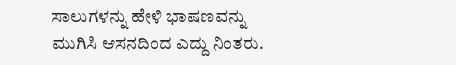ಸಾಲುಗಳನ್ನು ಹೇಳಿ ಭಾಷಣವನ್ನು ಮುಗಿಸಿ ಆಸನದಿಂದ ಎದ್ದು ನಿಂತರು.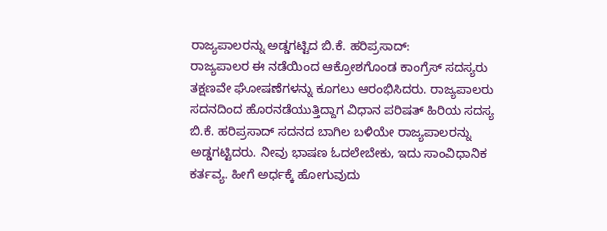ರಾಜ್ಯಪಾಲರನ್ನು ಅಡ್ಡಗಟ್ಟಿದ ಬಿ.ಕೆ. ಹರಿಪ್ರಸಾದ್:
ರಾಜ್ಯಪಾಲರ ಈ ನಡೆಯಿಂದ ಆಕ್ರೋಶಗೊಂಡ ಕಾಂಗ್ರೆಸ್ ಸದಸ್ಯರು ತಕ್ಷಣವೇ ಘೋಷಣೆಗಳನ್ನು ಕೂಗಲು ಆರಂಭಿಸಿದರು. ರಾಜ್ಯಪಾಲರು ಸದನದಿಂದ ಹೊರನಡೆಯುತ್ತಿದ್ದಾಗ ವಿಧಾನ ಪರಿಷತ್ ಹಿರಿಯ ಸದಸ್ಯ ಬಿ.ಕೆ. ಹರಿಪ್ರಸಾದ್ ಸದನದ ಬಾಗಿಲ ಬಳಿಯೇ ರಾಜ್ಯಪಾಲರನ್ನು ಅಡ್ಡಗಟ್ಟಿದರು. ನೀವು ಭಾಷಣ ಓದಲೇಬೇಕು, ಇದು ಸಾಂವಿಧಾನಿಕ ಕರ್ತವ್ಯ. ಹೀಗೆ ಅರ್ಧಕ್ಕೆ ಹೋಗುವುದು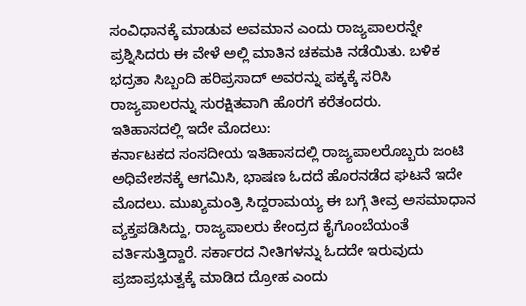ಸಂವಿಧಾನಕ್ಕೆ ಮಾಡುವ ಅವಮಾನ ಎಂದು ರಾಜ್ಯಪಾಲರನ್ನೇ ಪ್ರಶ್ನಿಸಿದರು ಈ ವೇಳೆ ಅಲ್ಲಿ ಮಾತಿನ ಚಕಮಕಿ ನಡೆಯಿತು. ಬಳಿಕ ಭದ್ರತಾ ಸಿಬ್ಬಂದಿ ಹರಿಪ್ರಸಾದ್ ಅವರನ್ನು ಪಕ್ಕಕ್ಕೆ ಸರಿಸಿ ರಾಜ್ಯಪಾಲರನ್ನು ಸುರಕ್ಷಿತವಾಗಿ ಹೊರಗೆ ಕರೆತಂದರು.
ಇತಿಹಾಸದಲ್ಲಿ ಇದೇ ಮೊದಲು:
ಕರ್ನಾಟಕದ ಸಂಸದೀಯ ಇತಿಹಾಸದಲ್ಲಿ ರಾಜ್ಯಪಾಲರೊಬ್ಬರು ಜಂಟಿ ಅಧಿವೇಶನಕ್ಕೆ ಆಗಮಿಸಿ, ಭಾಷಣ ಓದದೆ ಹೊರನಡೆದ ಘಟನೆ ಇದೇ ಮೊದಲು. ಮುಖ್ಯಮಂತ್ರಿ ಸಿದ್ದರಾಮಯ್ಯ ಈ ಬಗ್ಗೆ ತೀವ್ರ ಅಸಮಾಧಾನ ವ್ಯಕ್ತಪಡಿಸಿದ್ದು, ರಾಜ್ಯಪಾಲರು ಕೇಂದ್ರದ ಕೈಗೊಂಬೆಯಂತೆ ವರ್ತಿಸುತ್ತಿದ್ದಾರೆ. ಸರ್ಕಾರದ ನೀತಿಗಳನ್ನು ಓದದೇ ಇರುವುದು ಪ್ರಜಾಪ್ರಭುತ್ವಕ್ಕೆ ಮಾಡಿದ ದ್ರೋಹ ಎಂದು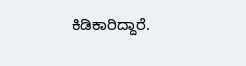ಕಿಡಿಕಾರಿದ್ದಾರೆ.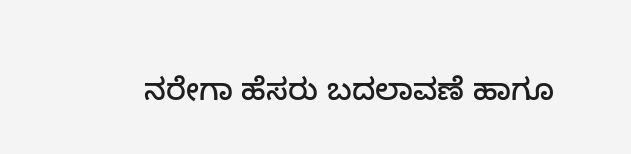ನರೇಗಾ ಹೆಸರು ಬದಲಾವಣೆ ಹಾಗೂ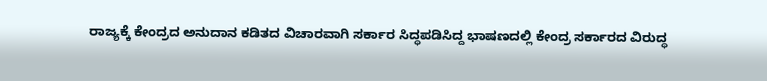ರಾಜ್ಯಕ್ಕೆ ಕೇಂದ್ರದ ಅನುದಾನ ಕಡಿತದ ವಿಚಾರವಾಗಿ ಸರ್ಕಾರ ಸಿದ್ಧಪಡಿಸಿದ್ದ ಭಾಷಣದಲ್ಲಿ ಕೇಂದ್ರ ಸರ್ಕಾರದ ವಿರುದ್ಧ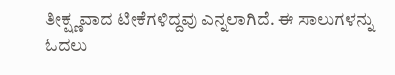ತೀಕ್ಷ್ಣವಾದ ಟೀಕೆಗಳಿದ್ದವು ಎನ್ನಲಾಗಿದೆ. ಈ ಸಾಲುಗಳನ್ನು ಓದಲು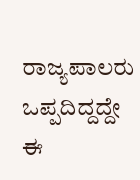ರಾಜ್ಯಪಾಲರು ಒಪ್ಪದಿದ್ದದ್ದೇ ಈ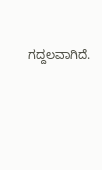ಗದ್ದಲವಾಗಿದೆ.